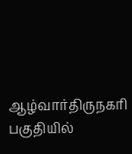ஆழ்வார்திருநகரி பகுதியில்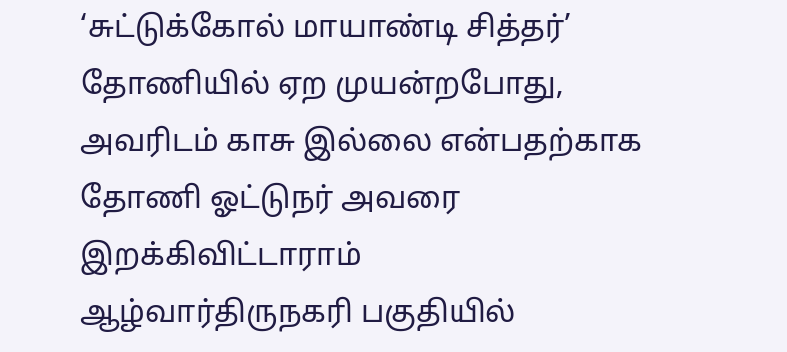‘சுட்டுக்கோல் மாயாண்டி சித்தர்’ தோணியில் ஏற முயன்றபோது, அவரிடம் காசு இல்லை என்பதற்காக தோணி ஓட்டுநர் அவரை இறக்கிவிட்டாராம்
ஆழ்வார்திருநகரி பகுதியில்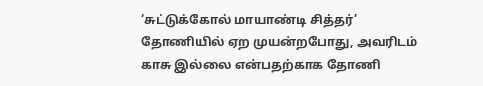‘சுட்டுக்கோல் மாயாண்டி சித்தர்’ தோணியில் ஏற முயன்றபோது, அவரிடம் காசு இல்லை என்பதற்காக தோணி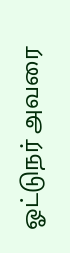ஓட்டுநர் அவரை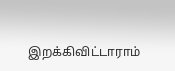இறக்கிவிட்டாராம்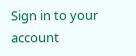Sign in to your account